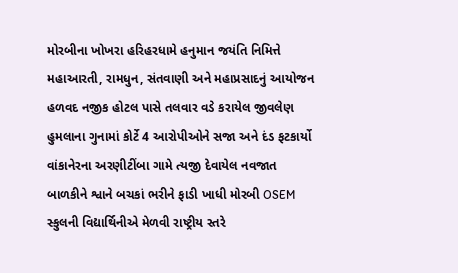મોરબીના ખોખરા હરિહરધામે હનુમાન જયંતિ નિમિત્તે મહાઆરતી, રામધુન, સંતવાણી અને મહાપ્રસાદનું આયોજન હળવદ નજીક હોટલ પાસે તલવાર વડે કરાયેલ જીવલેણ હુમલાના ગુનામાં કોર્ટે 4 આરોપીઓને સજા અને દંડ ફટકાર્યો વાંકાનેરના અરણીટીંબા ગામે ત્યજી દેવાયેલ નવજાત બાળકીને શ્વાને બચકાં ભરીને ફાડી ખાધી મોરબી OSEM સ્કુલની વિદ્યાર્થિનીએ મેળવી રાષ્ટ્રીય સ્તરે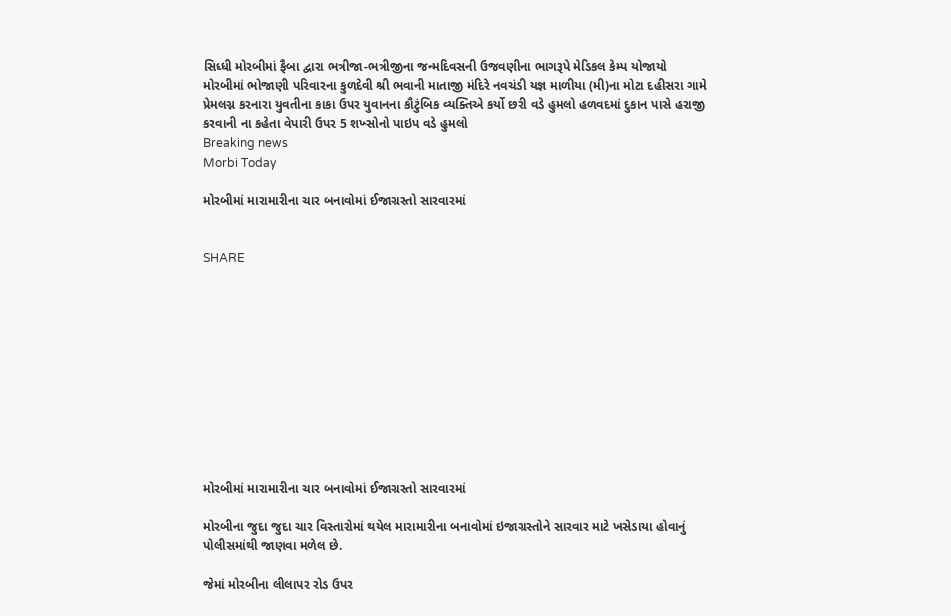સિધ્ધી મોરબીમાં ફૈબા દ્વારા ભત્રીજા-ભત્રીજીના જન્મદિવસની ઉજવણીના ભાગરૂપે મેડિકલ કેમ્પ યોજાયો મોરબીમાં ભોજાણી પરિવારના કુળદેવી શ્રી ભવાની માતાજી મંદિરે નવચંડી યજ્ઞ માળીયા (મી)ના મોટા દહીસરા ગામે પ્રેમલગ્ન કરનારા યુવતીના કાકા ઉપર યુવાનના કૌટુંબિક વ્યક્તિએ કર્યો છરી વડે હુમલો હળવદમાં દુકાન પાસે હરાજી કરવાની ના કહેતા વેપારી ઉપર 5 શખ્સોનો પાઇપ વડે હુમલો
Breaking news
Morbi Today

મોરબીમાં મારામારીના ચાર બનાવોમાં ઈજાગ્રસ્તો સારવારમાં


SHARE











મોરબીમાં મારામારીના ચાર બનાવોમાં ઈજાગ્રસ્તો સારવારમાં

મોરબીના જુદા જુદા ચાર વિસ્તારોમાં થયેલ મારામારીના બનાવોમાં ઇજાગ્રસ્તોને સારવાર માટે ખસેડાયા હોવાનું પોલીસમાંથી જાણવા મળેલ છે.

જેમાં મોરબીના લીલાપર રોડ ઉપર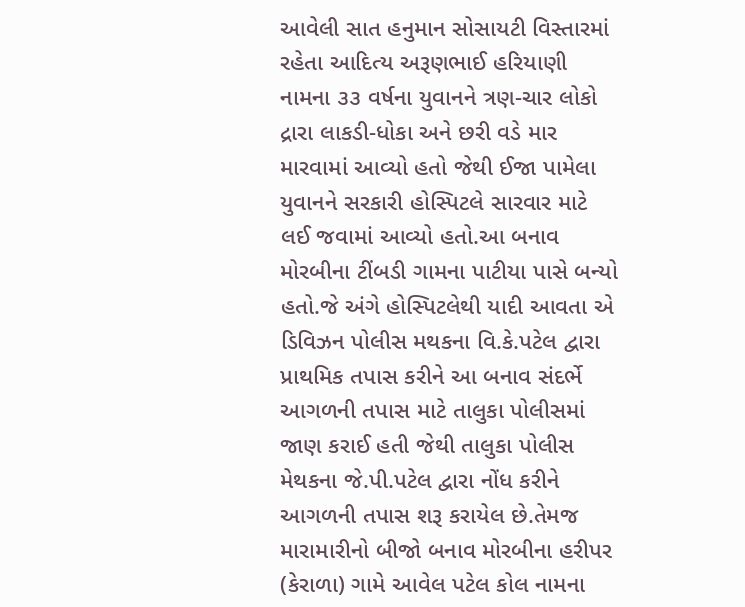આવેલી સાત હનુમાન સોસાયટી વિસ્તારમાં રહેતા આદિત્ય અરૂણભાઈ હરિયાણી નામના ૩૩ વર્ષના યુવાનને ત્રણ-ચાર લોકો દ્રારા લાકડી-ધોકા અને છરી વડે માર મારવામાં આવ્યો હતો જેથી ઈજા પામેલા યુવાનને સરકારી હોસ્પિટલે સારવાર માટે લઈ જવામાં આવ્યો હતો.આ બનાવ મોરબીના ટીંબડી ગામના પાટીયા પાસે બન્યો હતો.જે અંગે હોસ્પિટલેથી યાદી આવતા એ ડિવિઝન પોલીસ મથકના વિ.કે.પટેલ દ્વારા પ્રાથમિક તપાસ કરીને આ બનાવ સંદર્ભે આગળની તપાસ માટે તાલુકા પોલીસમાં જાણ કરાઈ હતી જેથી તાલુકા પોલીસ મેથકના જે.પી.પટેલ દ્વારા નોંધ કરીને આગળની તપાસ શરૂ કરાયેલ છે.તેમજ મારામારીનો બીજો બનાવ મોરબીના હરીપર (કેરાળા) ગામે આવેલ પટેલ કોલ નામના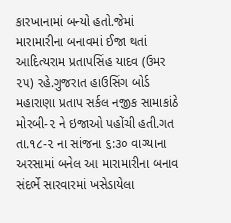કારખાનામાં બન્યો હતો.જેમાં મારામારીના બનાવમાં ઈજા થતાં આદિત્યરામ પ્રતાપસિંહ યાદવ (ઉમર ૨૫) રહે.ગુજરાત હાઉસિંગ બોર્ડ મહારાણા પ્રતાપ સર્કલ નજીક સામાકાંઠે મોરબી-૨ ને ઇજાઓ પહોંચી હતી.ગત તા.૧૮-૨ ના સાંજના ૬:૩૦ વાગ્યાના અરસામાં બનેલ આ મારામારીના બનાવ સંદર્ભે સારવારમાં ખસેડાયેલા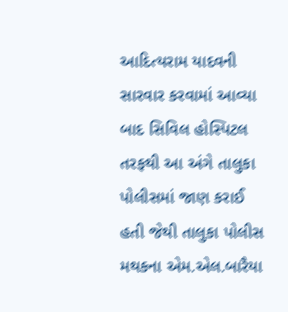આદિત્યરામ યાદવની સારવાર કરવામાં આવ્યા બાદ સિવિલ હોસ્પિટલ તરફથી આ અંગે તાલુકા પોલીસમાં જાણ કરાઈ હતી જેથી તાલુકા પોલીસ મથકના એમ.એલ.બારૈયા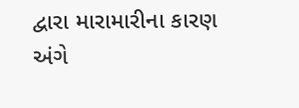દ્વારા મારામારીના કારણ અંગે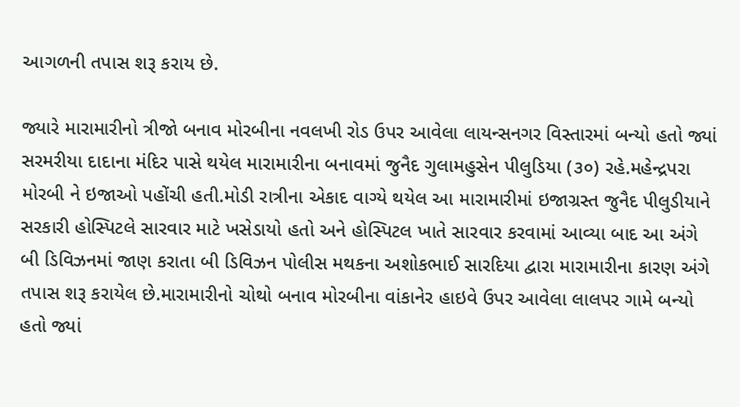આગળની તપાસ શરૂ કરાય છે.

જ્યારે મારામારીનો ત્રીજો બનાવ મોરબીના નવલખી રોડ ઉપર આવેલા લાયન્સનગર વિસ્તારમાં બન્યો હતો જ્યાં સરમરીયા દાદાના મંદિર પાસે થયેલ મારામારીના બનાવમાં જુનૈદ ગુલામહુસેન પીલુડિયા (૩૦) રહે.મહેન્દ્રપરા મોરબી ને ઇજાઓ પહોંચી હતી.મોડી રાત્રીના એકાદ વાગ્યે થયેલ આ મારામારીમાં ઇજાગ્રસ્ત જુનૈદ પીલુડીયાને સરકારી હોસ્પિટલે સારવાર માટે ખસેડાયો હતો અને હોસ્પિટલ ખાતે સારવાર કરવામાં આવ્યા બાદ આ અંગે બી ડિવિઝનમાં જાણ કરાતા બી ડિવિઝન પોલીસ મથકના અશોકભાઈ સારદિયા દ્વારા મારામારીના કારણ અંગે તપાસ શરૂ કરાયેલ છે.મારામારીનો ચોથો બનાવ મોરબીના વાંકાનેર હાઇવે ઉપર આવેલા લાલપર ગામે બન્યો હતો જ્યાં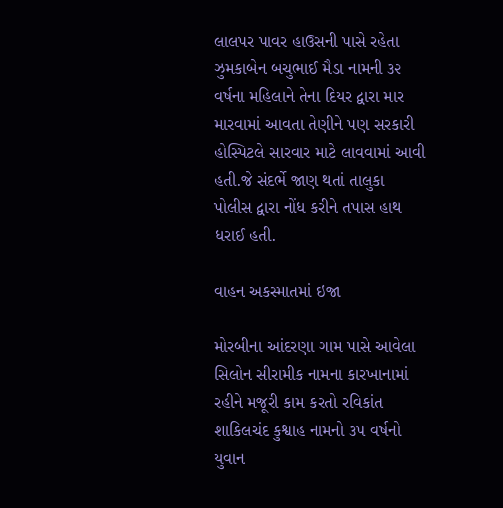લાલપર પાવર હાઉસની પાસે રહેતા ઝુમકાબેન બચુભાઈ મૈડા નામની ૩૨ વર્ષના મહિલાને તેના દિયર દ્વારા માર મારવામાં આવતા તેણીને પણ સરકારી હોસ્પિટલે સારવાર માટે લાવવામાં આવી હતી.જે સંદર્ભે જાણ થતાં તાલુકા પોલીસ દ્વારા નોંધ કરીને તપાસ હાથ ધરાઈ હતી.

વાહન અકસ્માતમાં ઇજા

મોરબીના આંદરણા ગામ પાસે આવેલા સિલોન સીરામીક નામના કારખાનામાં રહીને મજૂરી કામ કરતો રવિકાંત શાકિલચંદ કુશ્વાહ નામનો ૩૫ વર્ષનો યુવાન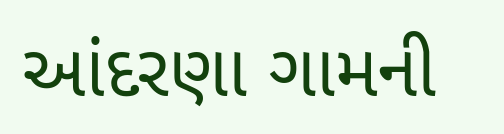આંદરણા ગામની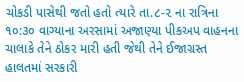ચોકડી પાસેથી જતો હતો ત્યારે તા.૮-૨ ના રાત્રિના ૧૦:૩૦ વાગ્યાના અરસામાં અજાણ્યા પીકઅપ વાહનના ચાલાકે તેને ઠોકર મારી હતી જેથી તેને ઈજાગ્રસ્ત હાલતમાં સરકારી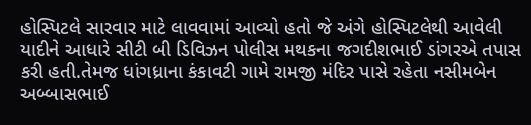હોસ્પિટલે સારવાર માટે લાવવામાં આવ્યો હતો જે અંગે હોસ્પિટલેથી આવેલી યાદીને આધારે સીટી બી ડિવિઝન પોલીસ મથકના જગદીશભાઈ ડાંગરએ તપાસ કરી હતી.તેમજ ધાંગધ્રાના કંકાવટી ગામે રામજી મંદિર પાસે રહેતા નસીમબેન અબ્બાસભાઈ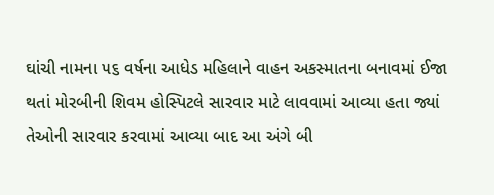ઘાંચી નામના ૫૬ વર્ષના આધેડ મહિલાને વાહન અકસ્માતના બનાવમાં ઈજા થતાં મોરબીની શિવમ હોસ્પિટલે સારવાર માટે લાવવામાં આવ્યા હતા જ્યાં તેઓની સારવાર કરવામાં આવ્યા બાદ આ અંગે બી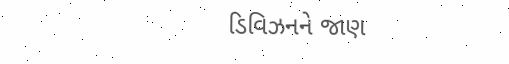ડિવિઝનને જાણ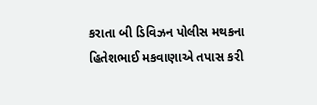કરાતા બી ડિવિઝન પોલીસ મથકના હિતેશભાઈ મકવાણાએ તપાસ કરી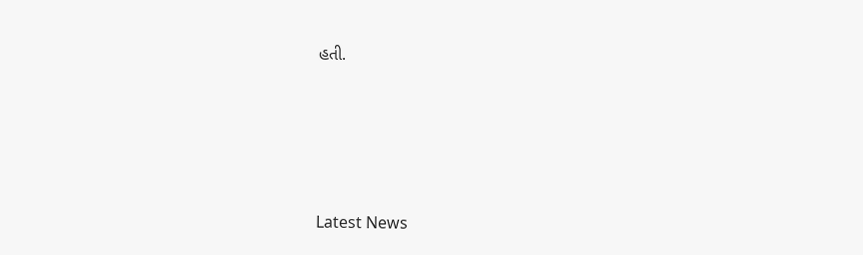હતી.






Latest News